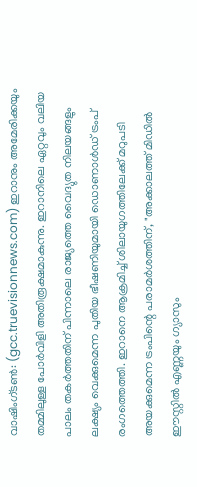വാഷിംഗ്ടൺ: (gcc.truevisionnews.com) ഇറാനും അമേരിക്കയും തമ്മിലുള്ള പോർവിളി അതിരൂക്ഷമാകുന്നു. ഇറാനിലെ ഏറ്റവും വലിയ പാലം തകർത്തതിന് പിന്നാലെ രാജ്യത്തെ വൈദ്യുത നിലയങ്ങളും ലക്ഷ്യം വെക്കുമെന്ന പുതിയ ഭീഷണിയുമായി ഡൊണാൾഡ് ട്രംപ് രംഗത്തെത്തി. ഇറാനെ ആക്രമിച്ച് ശിലായുഗത്തിലേക്ക് മറുപടി അയക്കുമെന്ന ട്രംപിന്റെ പരാമർശത്തിന്, "അക്കാലത്ത് മിഡിൽ ഈസ്റ്റിൽ എണ്ണയും ഗ്യാസും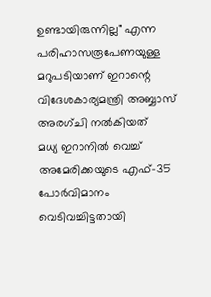ഉണ്ടായിരുന്നില്ല" എന്ന പരിഹാസരൂപേണയുള്ള മറുപടിയാണ് ഇറാന്റെ വിദേശകാര്യമന്ത്രി അബ്ബാസ് അരഗ്ചി നൽകിയത്
മധ്യ ഇറാനിൽ വെച്ച് അമേരിക്കയുടെ എഫ്-35 പോർവിമാനം വെടിവച്ചിട്ടതായി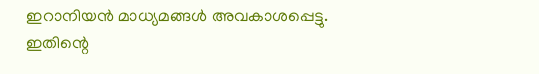ഇറാനിയൻ മാധ്യമങ്ങൾ അവകാശപ്പെട്ടു. ഇതിന്റെ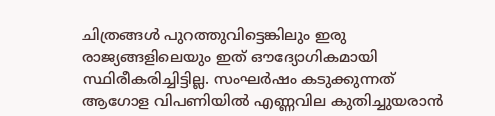ചിത്രങ്ങൾ പുറത്തുവിട്ടെങ്കിലും ഇരു രാജ്യങ്ങളിലെയും ഇത് ഔദ്യോഗികമായി സ്ഥിരീകരിച്ചിട്ടില്ല. സംഘർഷം കടുക്കുന്നത് ആഗോള വിപണിയിൽ എണ്ണവില കുതിച്ചുയരാൻ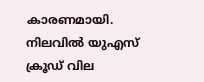കാരണമായി. നിലവിൽ യുഎസ് ക്രൂഡ് വില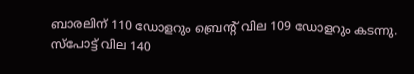ബാരലിന് 110 ഡോളറും ബ്രെന്റ് വില 109 ഡോളറും കടന്നു. സ്പോട്ട് വില 140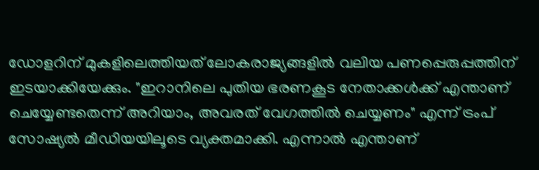ഡോളറിന് മുകളിലെത്തിയത് ലോകരാജ്യങ്ങളിൽ വലിയ പണപ്പെരുപ്പത്തിന് ഇടയാക്കിയേക്കും. "ഇറാനിലെ പുതിയ ഭരണകൂട നേതാക്കൾക്ക് എന്താണ് ചെയ്യേണ്ടതെന്ന് അറിയാം, അവരത് വേഗത്തിൽ ചെയ്യണം" എന്ന് ട്രംപ് സോഷ്യൽ മീഡിയയിലൂടെ വ്യക്തമാക്കി. എന്നാൽ എന്താണ്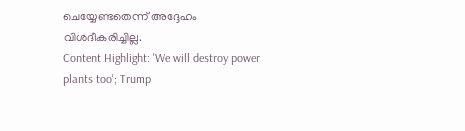ചെയ്യേണ്ടതെന്ന് അദ്ദേഹം വിശദീകരിച്ചില്ല.
Content Highlight: 'We will destroy power plants too'; Trump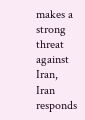makes a strong threat against Iran, Iran responds